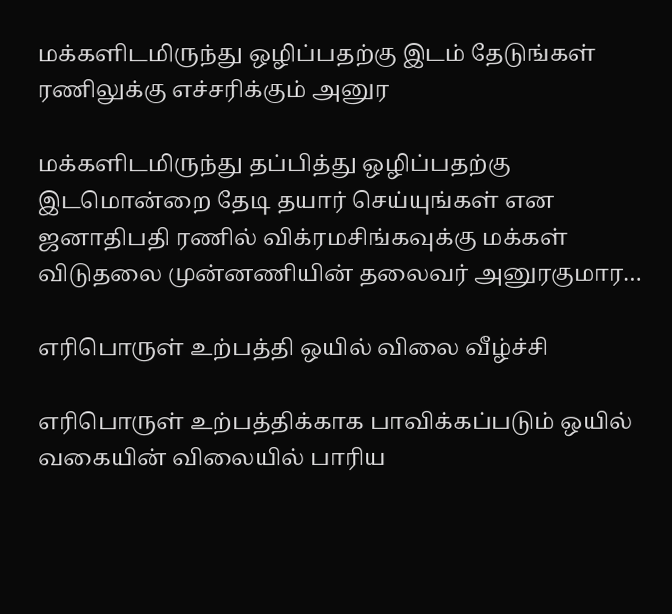மக்களிடமிருந்து ஒழிப்பதற்கு இடம் தேடுங்கள் ரணிலுக்கு எச்சரிக்கும் அனுர

மக்களிடமிருந்து தப்பித்து ஒழிப்பதற்கு இடமொன்றை தேடி தயார் செய்யுங்கள் என ஜனாதிபதி ரணில் விக்ரமசிங்கவுக்கு மக்கள் விடுதலை முன்னணியின் தலைவர் அனுரகுமார…

எரிபொருள் உற்பத்தி ஒயில் விலை வீழ்ச்சி

எரிபொருள் உற்பத்திக்காக பாவிக்கப்படும் ஒயில் வகையின் விலையில் பாரிய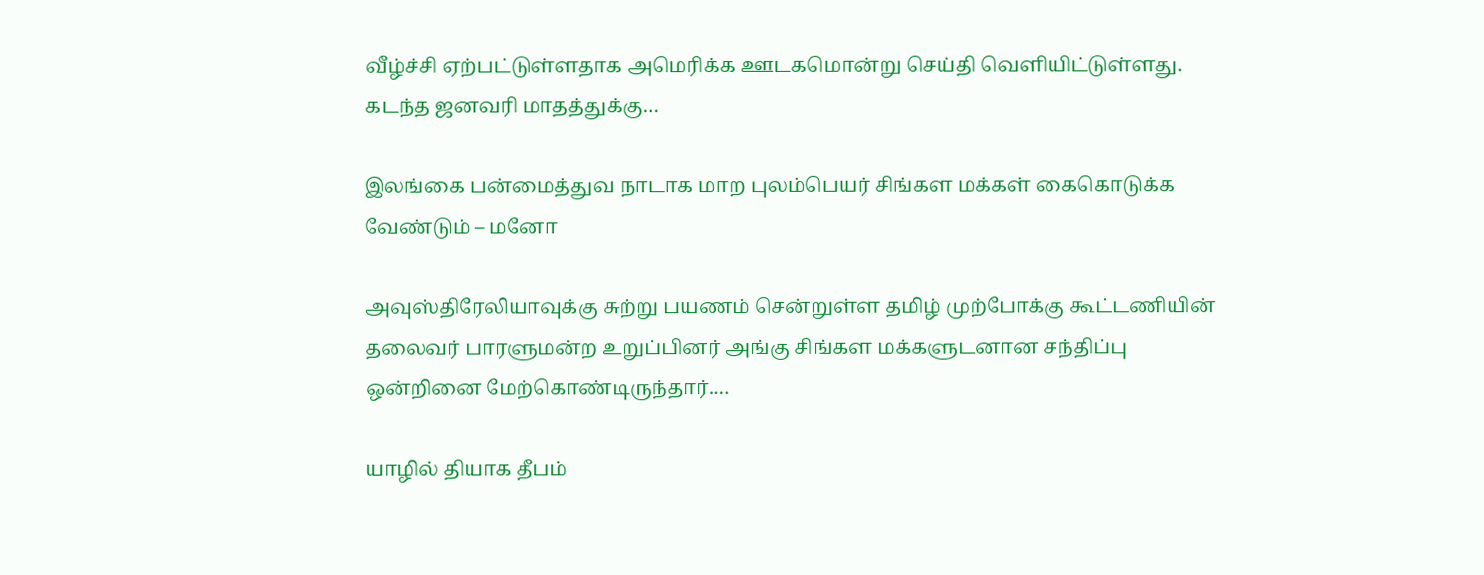வீழ்ச்சி ஏற்பட்டுள்ளதாக அமெரிக்க ஊடகமொன்று செய்தி வெளியிட்டுள்ளது. கடந்த ஜனவரி மாதத்துக்கு…

இலங்கை பன்மைத்துவ நாடாக மாற புலம்பெயர் சிங்கள மக்கள் கைகொடுக்க வேண்டும் – மனோ

அவுஸ்திரேலியாவுக்கு சுற்று பயணம் சென்றுள்ள தமிழ் முற்போக்கு கூட்டணியின் தலைவர் பாரளுமன்ற உறுப்பினர் அங்கு சிங்கள மக்களுடனான சந்திப்பு ஒன்றினை மேற்கொண்டிருந்தார்.…

யாழில் தியாக தீபம்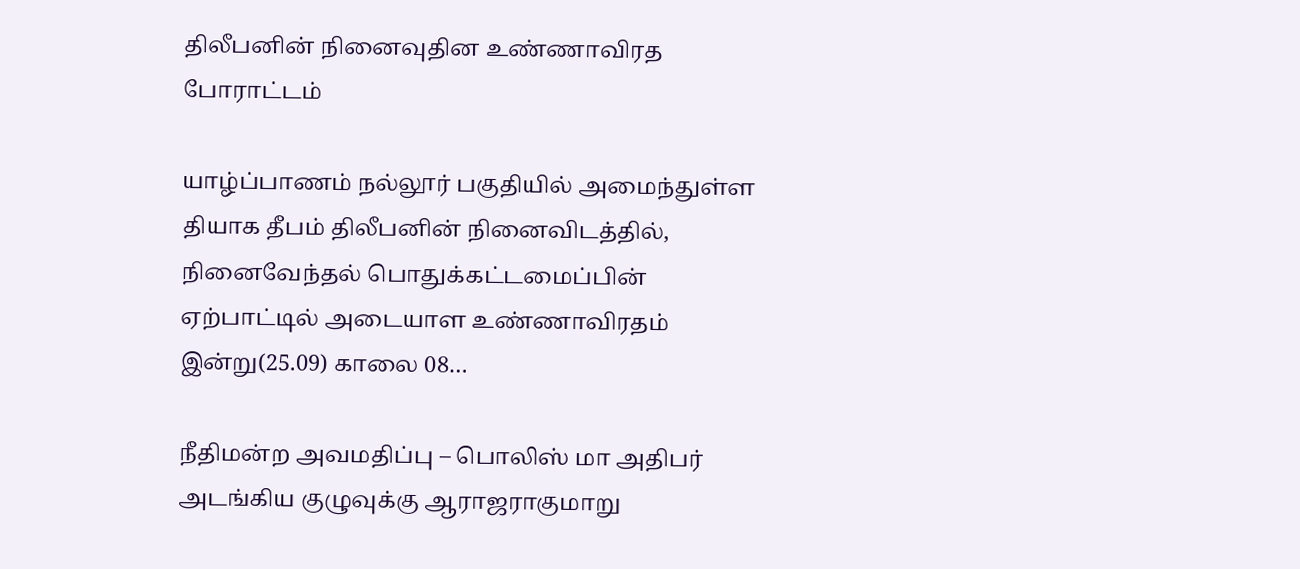திலீபனின் நினைவுதின உண்ணாவிரத போராட்டம்

யாழ்ப்பாணம் நல்லூர் பகுதியில் அமைந்துள்ள தியாக தீபம் திலீபனின் நினைவிடத்தில், நினைவேந்தல் பொதுக்கட்டமைப்பின் ஏற்பாட்டில் அடையாள உண்ணாவிரதம் இன்று(25.09) காலை 08…

நீதிமன்ற அவமதிப்பு – பொலிஸ் மா அதிபர் அடங்கிய குழுவுக்கு ஆராஜராகுமாறு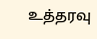உத்தரவு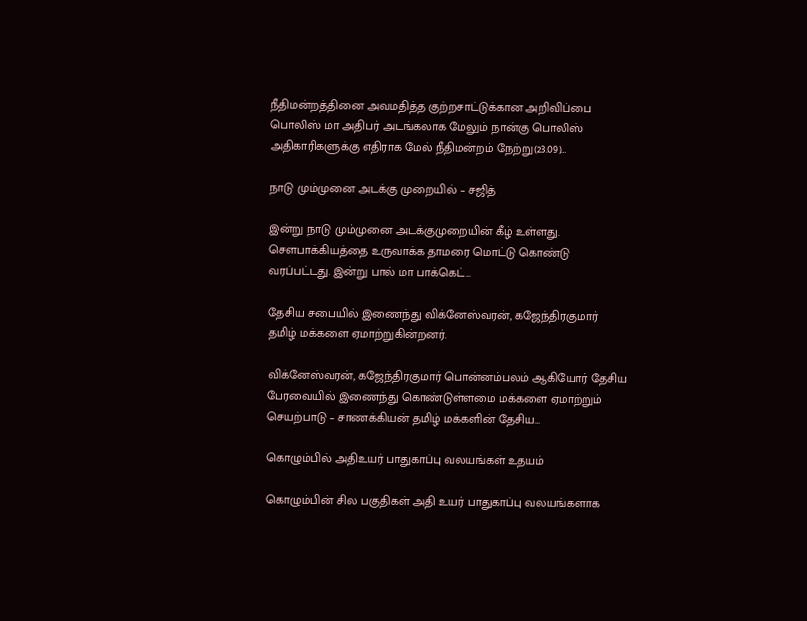நீதிமன்றத்தினை அவமதித்த குற்றசாட்டுக்கான அறிவிப்பை பொலிஸ் மா அதிபர் அடங்கலாக மேலும் நான்கு பொலிஸ் அதிகாரிகளுக்கு எதிராக மேல் நீதிமன்றம் நேற்று(23.09)…

நாடு மும்முனை அடக்கு முறையில் – சஜித்

இன்று நாடு மும்முனை அடக்குமுறையின் கீழ் உள்ளது. சௌபாக்கியத்தை உருவாக்க தாமரை மொட்டு கொண்டு வரப்பட்டது. இன்று பால் மா பாக்கெட்…

தேசிய சபையில் இணைந்து விக்னேஸ்வரன், கஜேந்திரகுமார் தமிழ் மக்களை ஏமாற்றுகின்றனர்.

விக்னேஸ்வரன், கஜேந்திரகுமார் பொன்னம்பலம் ஆகியோர் தேசிய பேரவையில் இணைந்து கொண்டுள்ளமை மக்களை ஏமாற்றும் செயற்பாடு – சாணக்கியன் தமிழ் மக்களின் தேசிய…

கொழும்பில் அதிஉயர் பாதுகாப்பு வலயங்கள் உதயம்

கொழும்பின் சில பகுதிகள் அதி உயர் பாதுகாப்பு வலயங்களாக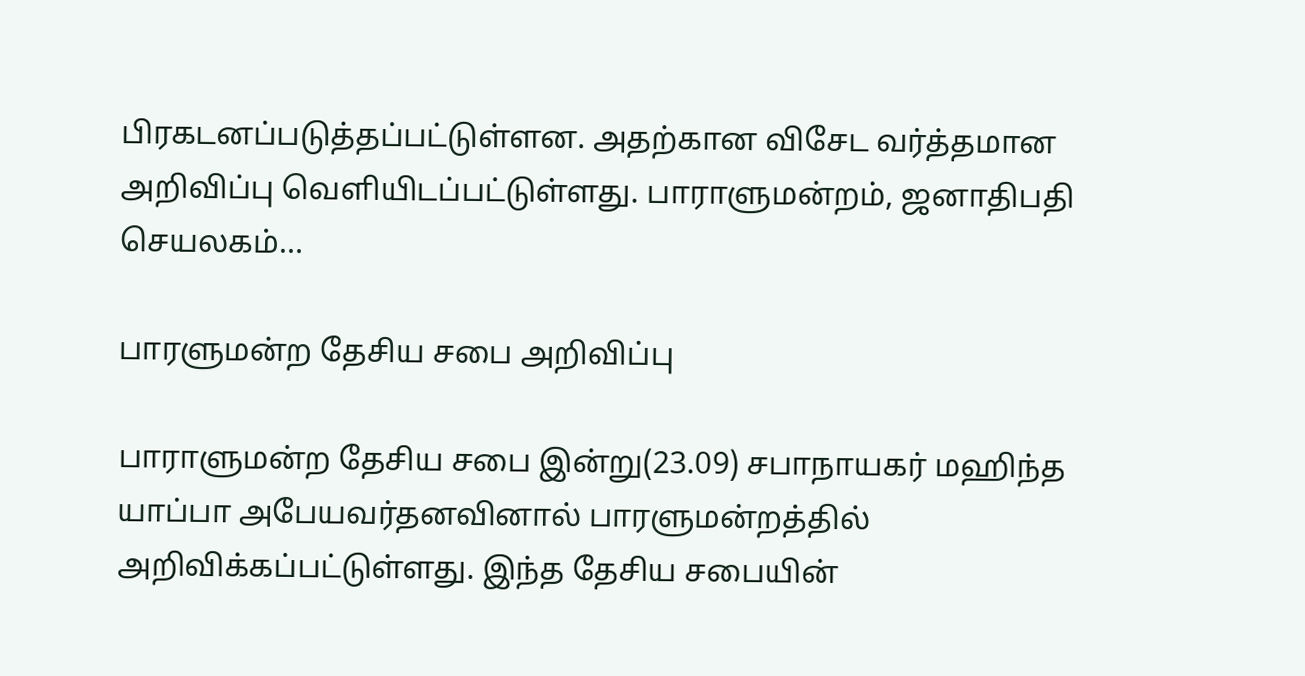பிரகடனப்படுத்தப்பட்டுள்ளன. அதற்கான விசேட வர்த்தமான அறிவிப்பு வெளியிடப்பட்டுள்ளது. பாராளுமன்றம், ஜனாதிபதி செயலகம்…

பாரளுமன்ற தேசிய சபை அறிவிப்பு

பாராளுமன்ற தேசிய சபை இன்று(23.09) சபாநாயகர் மஹிந்த யாப்பா அபேயவர்தனவினால் பாரளுமன்றத்தில் அறிவிக்கப்பட்டுள்ளது. இந்த தேசிய சபையின்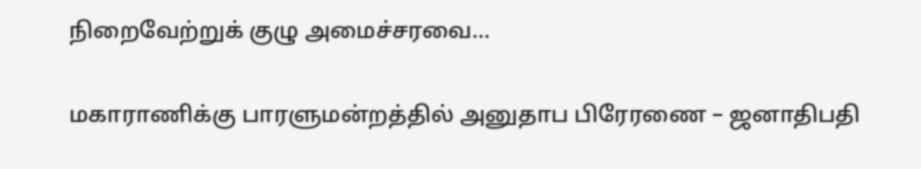நிறைவேற்றுக் குழு அமைச்சரவை…

மகாராணிக்கு பாரளுமன்றத்தில் அனுதாப பிரேரணை – ஜனாதிபதி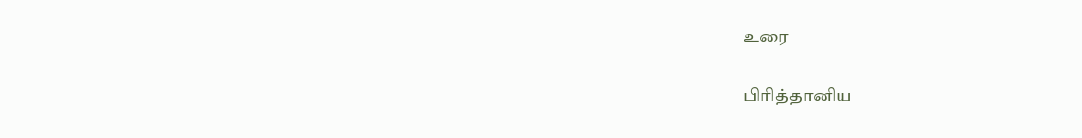உரை

பிரித்தானிய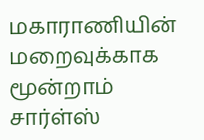மகாராணியின் மறைவுக்காக மூன்றாம் சார்ள்ஸ்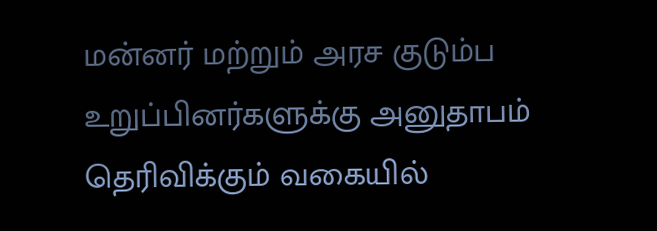மன்னர் மற்றும் அரச குடும்ப உறுப்பினர்களுக்கு அனுதாபம் தெரிவிக்கும் வகையில்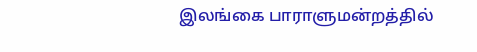இலங்கை பாராளுமன்றத்தில்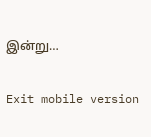இன்று…

Exit mobile version